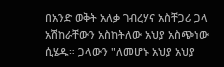በአንድ ወቅት አለቃ ገብረሃና አስቸጋሪ ጋላ አሽከራቸውን አስከትለው አህያ አስጭነው ሲሄዱ። ጋላውን "ለመሆኑ አህያ አህያ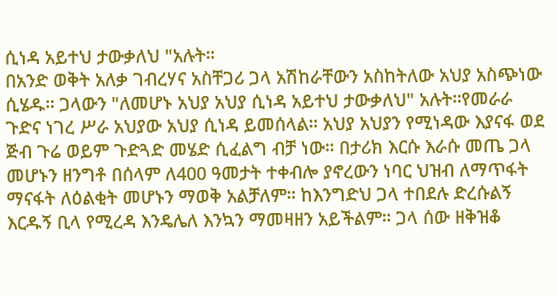ሲነዳ አይተህ ታውቃለህ "አሉት።
በአንድ ወቅት አለቃ ገብረሃና አስቸጋሪ ጋላ አሽከራቸውን አስከትለው አህያ አስጭነው ሲሄዱ። ጋላውን "ለመሆኑ አህያ አህያ ሲነዳ አይተህ ታውቃለህ" አሉት።የመራራ ጉድና ነገረ ሥራ አህያው አህያ ሲነዳ ይመሰላል። አህያ አህያን የሚነዳው እያናፋ ወደ ጅብ ጉሬ ወይም ጉድጓድ መሄድ ሲፈልግ ብቻ ነው። በታሪክ እርሱ እራሱ መጤ ጋላ መሆኑን ዘንግቶ በሰላም ለ400 ዓመታት ተቀብሎ ያኖረውን ነባር ህዝብ ለማጥፋት ማናፋት ለዕልቂት መሆኑን ማወቅ አልቻለም። ከእንግድህ ጋላ ተበደሉ ድረሱልኝ እርዱኝ ቢላ የሚረዳ እንዴሌለ እንኳን ማመዛዘን አይችልም። ጋላ ሰው ዘቅዝቆ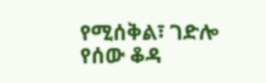የሚሰቅል፣ ገድሎ የሰው ቆዳ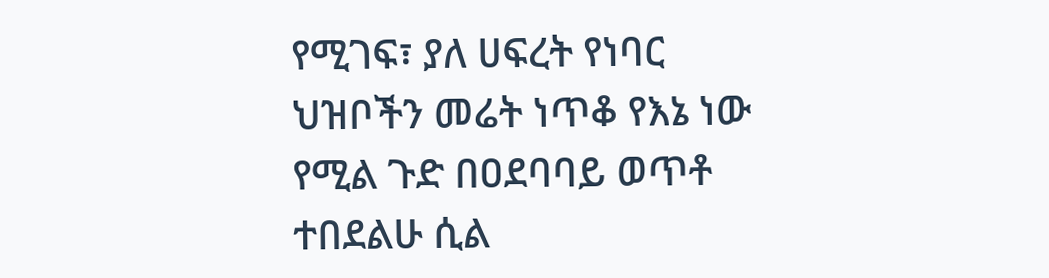የሚገፍ፣ ያለ ሀፍረት የነባር ህዝቦችን መሬት ነጥቆ የእኔ ነው የሚል ጉድ በዐደባባይ ወጥቶ ተበደልሁ ሲል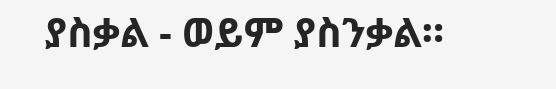ያስቃል - ወይም ያስንቃል።